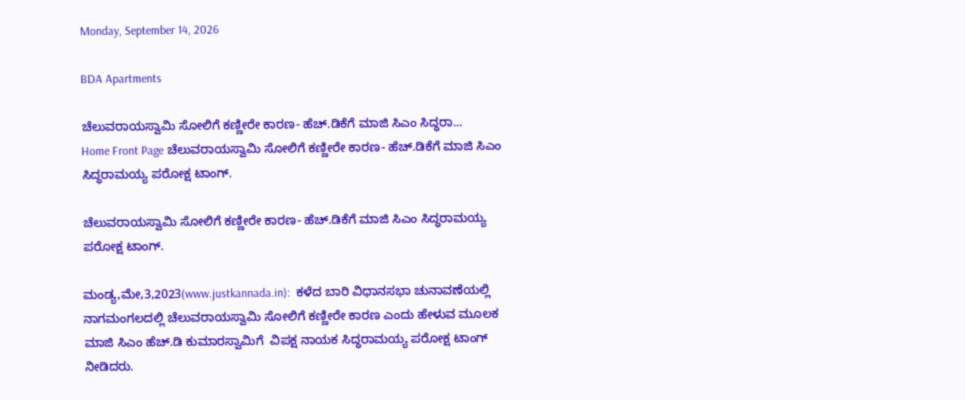Monday, September 14, 2026

BDA Apartments

ಚೆಲುವರಾಯಸ್ವಾಮಿ ಸೋಲಿಗೆ ಕಣ್ಣೀರೇ ಕಾರಣ- ಹೆಚ್.ಡಿಕೆಗೆ ಮಾಜಿ ಸಿಎಂ ಸಿದ್ಧರಾ...
Home Front Page ಚೆಲುವರಾಯಸ್ವಾಮಿ ಸೋಲಿಗೆ ಕಣ್ಣೀರೇ ಕಾರಣ- ಹೆಚ್.ಡಿಕೆಗೆ ಮಾಜಿ ಸಿಎಂ ಸಿದ್ಧರಾಮಯ್ಯ ಪರೋಕ್ಷ ಟಾಂಗ್.

ಚೆಲುವರಾಯಸ್ವಾಮಿ ಸೋಲಿಗೆ ಕಣ್ಣೀರೇ ಕಾರಣ- ಹೆಚ್.ಡಿಕೆಗೆ ಮಾಜಿ ಸಿಎಂ ಸಿದ್ಧರಾಮಯ್ಯ ಪರೋಕ್ಷ ಟಾಂಗ್.

ಮಂಡ್ಯ,ಮೇ,3,2023(www.justkannada.in):  ಕಳೆದ ಬಾರಿ ವಿಧಾನಸಭಾ ಚುನಾವಣೆಯಲ್ಲಿ ನಾಗಮಂಗಲದಲ್ಲಿ ಚೆಲುವರಾಯಸ್ವಾಮಿ ಸೋಲಿಗೆ ಕಣ್ಣೀರೇ ಕಾರಣ ಎಂದು ಹೇಳುವ ಮೂಲಕ ಮಾಜಿ ಸಿಎಂ ಹೆಚ್.ಡಿ ಕುಮಾರಸ್ವಾಮಿಗೆ  ವಿಪಕ್ಷ ನಾಯಕ ಸಿದ್ಧರಾಮಯ್ಯ ಪರೋಕ್ಷ ಟಾಂಗ್ ನೀಡಿದರು.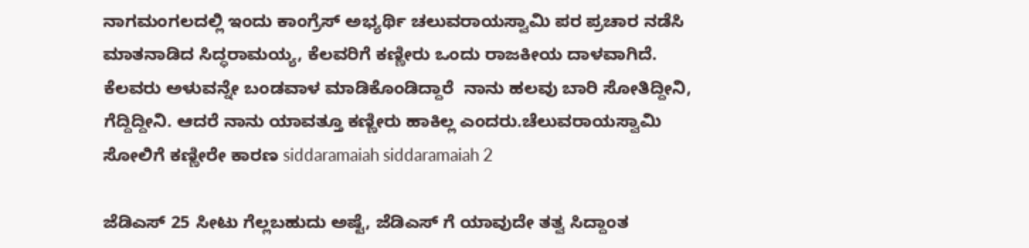ನಾಗಮಂಗಲದಲ್ಲಿ ಇಂದು ಕಾಂಗ್ರೆಸ್ ಅಭ್ಯರ್ಥಿ ಚಲುವರಾಯಸ್ವಾಮಿ ಪರ ಪ್ರಚಾರ ನಡೆಸಿ ಮಾತನಾಡಿದ ಸಿದ್ಧರಾಮಯ್ಯ, ಕೆಲವರಿಗೆ ಕಣ್ಣೀರು ಒಂದು ರಾಜಕೀಯ ದಾಳವಾಗಿದೆ. ಕೆಲವರು ಅಳುವನ್ನೇ ಬಂಡವಾಳ ಮಾಡಿಕೊಂಡಿದ್ದಾರೆ  ನಾನು ಹಲವು ಬಾರಿ ಸೋತಿದ್ದೀನಿ, ಗೆದ್ದಿದ್ದೀನಿ. ಆದರೆ ನಾನು ಯಾವತ್ತೂ ಕಣ್ಣೀರು ಹಾಕಿಲ್ಲ ಎಂದರು.ಚೆಲುವರಾಯಸ್ವಾಮಿ ಸೋಲಿಗೆ ಕಣ್ಣೀರೇ ಕಾರಣ siddaramaiah siddaramaiah 2

ಜೆಡಿಎಸ್ 25 ಸೀಟು ಗೆಲ್ಲಬಹುದು ಅಷ್ಟೆ, ಜೆಡಿಎಸ್ ಗೆ ಯಾವುದೇ ತತ್ವ ಸಿದ್ದಾಂತ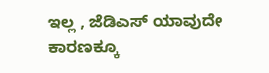ಇಲ್ಲ , ಜೆಡಿಎಸ್ ಯಾವುದೇ ಕಾರಣಕ್ಕೂ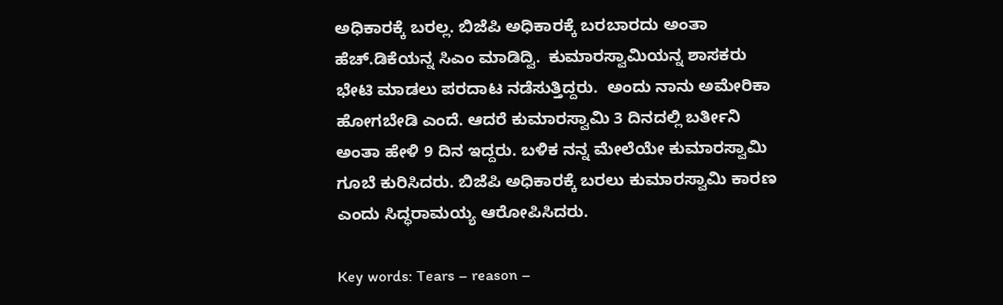ಅಧಿಕಾರಕ್ಕೆ ಬರಲ್ಲ. ಬಿಜೆಪಿ ಅಧಿಕಾರಕ್ಕೆ ಬರಬಾರದು ಅಂತಾ ಹೆಚ್.ಡಿಕೆಯನ್ನ ಸಿಎಂ ಮಾಡಿದ್ವಿ.  ಕುಮಾರಸ್ವಾಮಿಯನ್ನ ಶಾಸಕರು ಭೇಟಿ ಮಾಡಲು ಪರದಾಟ ನಡೆಸುತ್ತಿದ್ದರು.  ಅಂದು ನಾನು ಅಮೇರಿಕಾ ಹೋಗಬೇಡಿ ಎಂದೆ. ಆದರೆ ಕುಮಾರಸ್ವಾಮಿ 3 ದಿನದಲ್ಲಿ ಬರ್ತೀನಿ ಅಂತಾ ಹೇಳಿ 9 ದಿನ ಇದ್ದರು. ಬಳಿಕ ನನ್ನ ಮೇಲೆಯೇ ಕುಮಾರಸ್ವಾಮಿ ಗೂಬೆ ಕುರಿಸಿದರು. ಬಿಜೆಪಿ ಅಧಿಕಾರಕ್ಕೆ ಬರಲು ಕುಮಾರಸ್ವಾಮಿ ಕಾರಣ ಎಂದು ಸಿದ್ಧರಾಮಯ್ಯ ಆರೋಪಿಸಿದರು.

Key words: Tears – reason –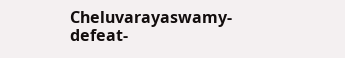Cheluvarayaswamy- defeat-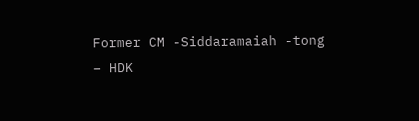Former CM -Siddaramaiah -tong – HDK